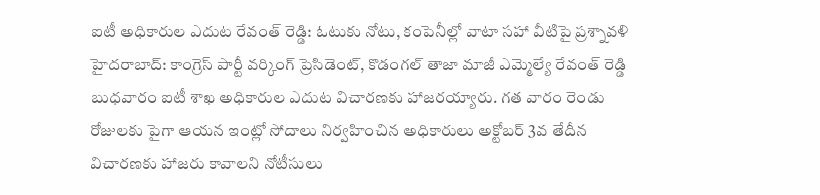ఐటీ అధికారుల ఎదుట రేవంత్ రెడ్డి: ఓటుకు నోటు, కంపెనీల్లో వాటా సహా వీటిపై ప్రశ్నావళి
హైదరాబాద్: కాంగ్రెస్ పార్టీ వర్కింగ్ ప్రెసిడెంట్, కొడంగల్ తాజా మాజీ ఎమ్మెల్యే రేవంత్ రెడ్డి బుధవారం ఐటీ శాఖ అధికారుల ఎదుట విచారణకు హాజరయ్యారు. గత వారం రెండు రోజులకు పైగా ఆయన ఇంట్లో సోదాలు నిర్వహించిన అధికారులు అక్టోబర్ 3వ తేదీన విచారణకు హాజరు కావాలని నోటీసులు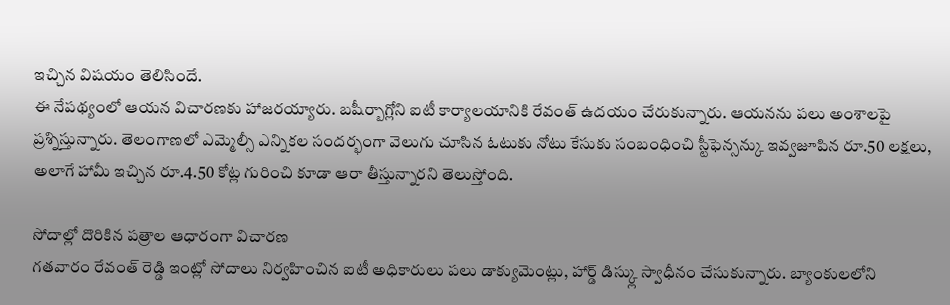ఇచ్చిన విషయం తెలిసిందే.
ఈ నేపథ్యంలో ఆయన విచారణకు హాజరయ్యారు. బషీర్బాగ్లోని ఐటీ కార్యాలయానికి రేవంత్ ఉదయం చేరుకున్నారు. ఆయనను పలు అంశాలపై ప్రశ్నిస్తున్నారు. తెలంగాణలో ఎమ్మెల్సీ ఎన్నికల సందర్భంగా వెలుగు చూసిన ఓటుకు నోటు కేసుకు సంబంధించి స్టీఫెన్సన్కు ఇవ్వజూపిన రూ.50 లక్షలు, అలాగే హామీ ఇచ్చిన రూ.4.50 కోట్ల గురించి కూడా ఆరా తీస్తున్నారని తెలుస్తోంది.

సోదాల్లో దొరికిన పత్రాల ఆధారంగా విచారణ
గతవారం రేవంత్ రెడ్డి ఇంట్లో సోదాలు నిర్వహించిన ఐటీ అధికారులు పలు డాక్యుమెంట్లు, హార్డ్ డిస్క్లు స్వాధీనం చేసుకున్నారు. బ్యాంకులలోని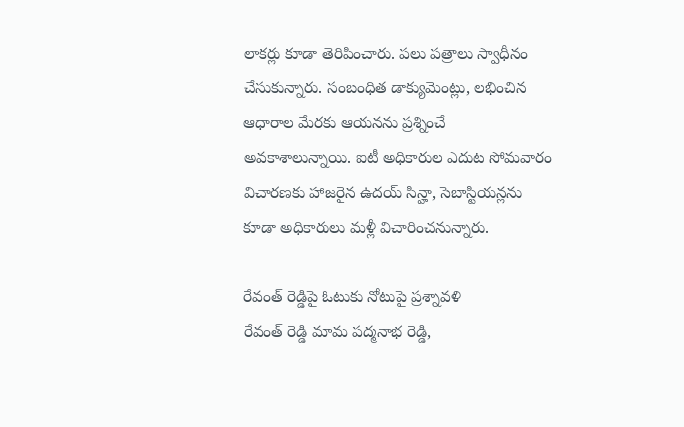లాకర్లు కూడా తెరిపించారు. పలు పత్రాలు స్వాధీనం చేసుకున్నారు. సంబంధిత డాక్యుమెంట్లు, లభించిన ఆధారాల మేరకు ఆయనను ప్రశ్నించే అవకాశాలున్నాయి. ఐటీ అధికారుల ఎదుట సోమవారం విచారణకు హాజరైన ఉదయ్ సిన్హా, సెబాస్టియన్లను కూడా అధికారులు మళ్లీ విచారించనున్నారు.

రేవంత్ రెడ్డిపై ఓటుకు నోటుపై ప్రశ్నావళి
రేవంత్ రెడ్డి మామ పద్మనాభ రెడ్డి,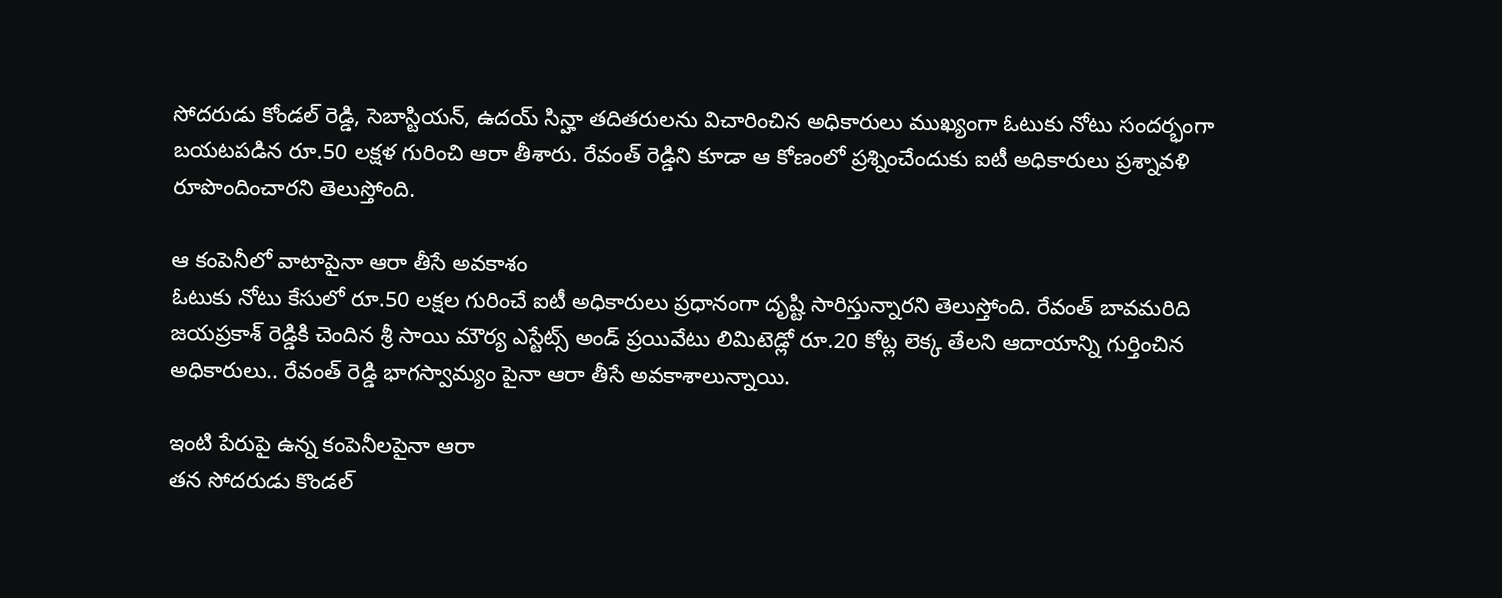సోదరుడు కోండల్ రెడ్డి, సెబాస్టియన్, ఉదయ్ సిన్హా తదితరులను విచారించిన అధికారులు ముఖ్యంగా ఓటుకు నోటు సందర్భంగా బయటపడిన రూ.50 లక్షళ గురించి ఆరా తీశారు. రేవంత్ రెడ్డిని కూడా ఆ కోణంలో ప్రశ్నించేందుకు ఐటీ అధికారులు ప్రశ్నావళి రూపొందించారని తెలుస్తోంది.

ఆ కంపెనీలో వాటాపైనా ఆరా తీసే అవకాశం
ఓటుకు నోటు కేసులో రూ.50 లక్షల గురించే ఐటీ అధికారులు ప్రధానంగా దృష్టి సారిస్తున్నారని తెలుస్తోంది. రేవంత్ బావమరిది జయప్రకాశ్ రెడ్డికి చెందిన శ్రీ సాయి మౌర్య ఎస్టేట్స్ అండ్ ప్రయివేటు లిమిటెడ్లో రూ.20 కోట్ల లెక్క తేలని ఆదాయాన్ని గుర్తించిన అధికారులు.. రేవంత్ రెడ్డి భాగస్వామ్యం పైనా ఆరా తీసే అవకాశాలున్నాయి.

ఇంటి పేరుపై ఉన్న కంపెనీలపైనా ఆరా
తన సోదరుడు కొండల్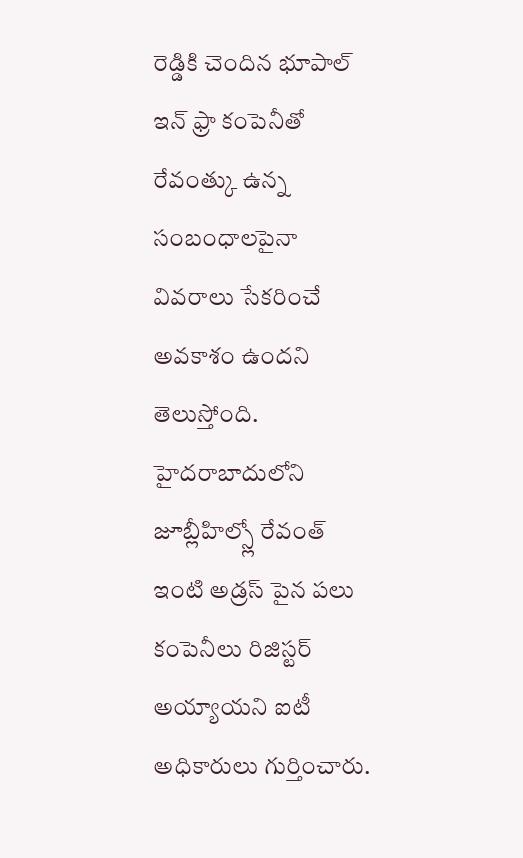రెడ్డికి చెందిన భూపాల్ ఇన్ ఫ్రా కంపెనీతో రేవంత్కు ఉన్న సంబంధాలపైనా వివరాలు సేకరించే అవకాశం ఉందని తెలుస్తోంది. హైదరాబాదులోని జూబ్లీహిల్స్లో రేవంత్ ఇంటి అడ్రస్ పైన పలు కంపెనీలు రిజిస్టర్ అయ్యాయని ఐటీ అధికారులు గుర్తించారు.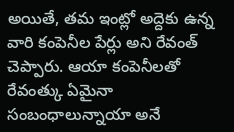అయితే, తమ ఇంట్లో అద్దెకు ఉన్న వారి కంపెనీల పేర్లు అని రేవంత్ చెప్పారు. ఆయా కంపెనీలతో రేవంత్కు ఏమైనా సంబంధాలున్నాయా అనే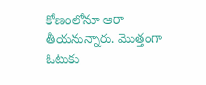కోణంలోనూ ఆరా తీయనున్నారు. మొత్తంగా ఓటుకు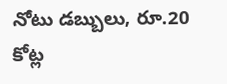నోటు డబ్బులు, రూ.20 కోట్ల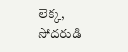లెక్క, సోదరుడి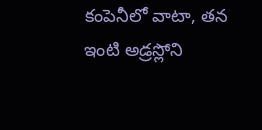కంపెనీలో వాటా, తన ఇంటి అడ్రస్లోని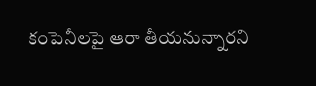కంపెనీలపై ఆరా తీయనున్నారని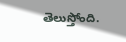తెలుస్తోంది.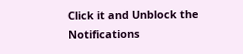Click it and Unblock the Notifications